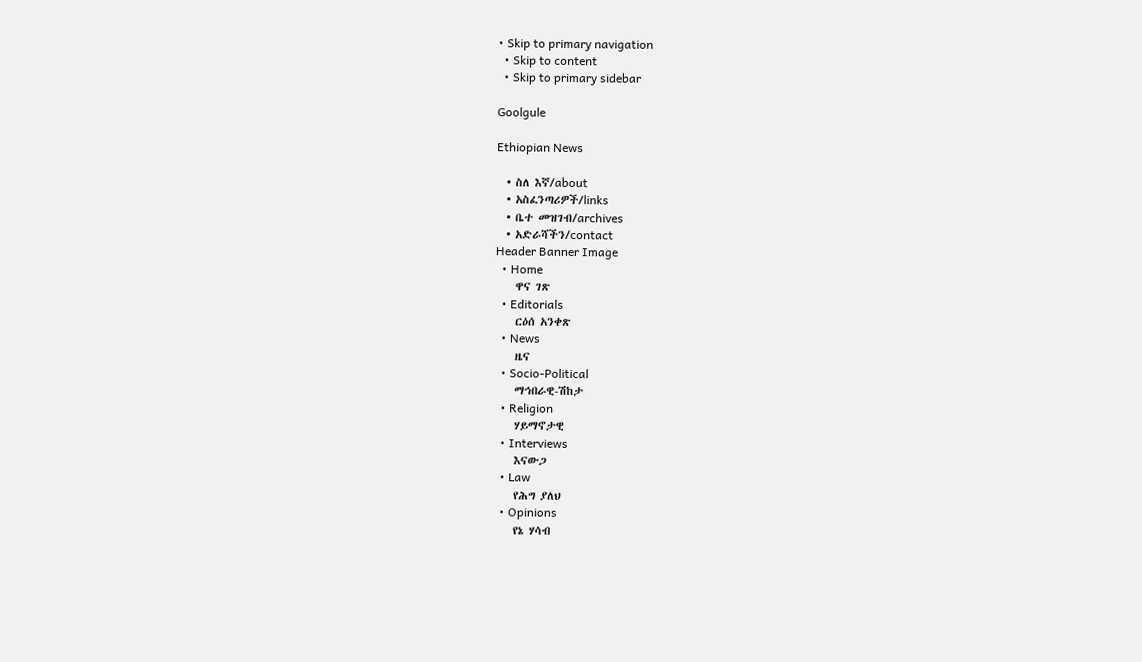• Skip to primary navigation
  • Skip to content
  • Skip to primary sidebar

Goolgule

Ethiopian News

  • ስለ እኛ/about
  • አስፈንጣሪዎች/links
  • ቤተ መዝገብ/archives
  • አድራሻችን/contact
Header Banner Image
  • Home
    ዋና ገጽ
  • Editorials
    ርዕሰ አንቀጽ
  • News
    ዜና
  • Socio-Political
    ማኅበራዊ-ሽከታ
  • Religion
    ሃይማኖታዊ
  • Interviews
    እናውጋ
  • Law
    የሕግ ያለህ
  • Opinions
    የኔ ሃሳብ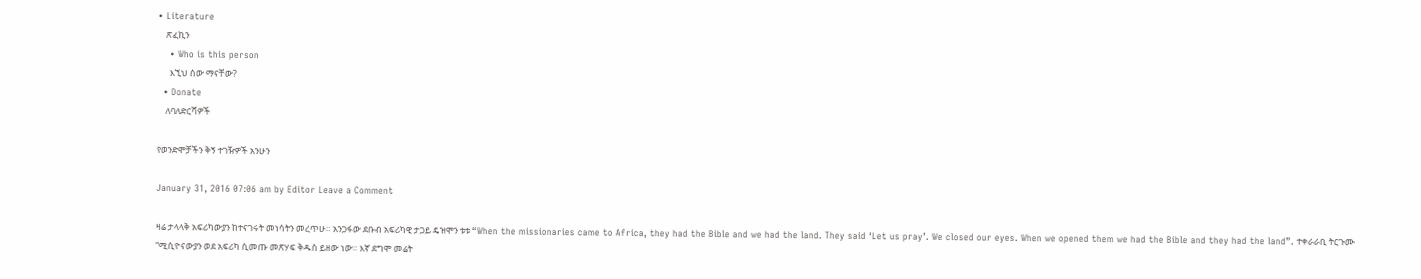• Literature
    ጽፈኪን
    • Who is this person
      እኚህ ሰው ማናቸው?
  • Donate
    ለባለድርሻዎች

የወንድሞቻችን ቅኝ ተገዥዎች አንሁን

January 31, 2016 07:06 am by Editor Leave a Comment

ዛሬ ታላላቅ አፍሪካውያን ከተናገሩት መነሳትን መረጥሁ። አንጋፋው ደቡብ አፍሪካዊ ታጋይ ዴዝሞን ቱቱ “When the missionaries came to Africa, they had the Bible and we had the land. They said ‘Let us pray’. We closed our eyes. When we opened them we had the Bible and they had the land”. ተቀራራቢ ትርጉሙ “ሚሲዮናውያን ወደ አፍሪካ ሲመጡ መጽሃፍ ቅዱስ ይዘው ነው። እኛ ደግሞ መሬት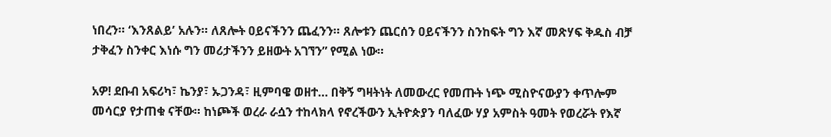ነበረን። ‘እንጸልይ’ አሉን። ለጸሎት ዐይናችንን ጨፈንን። ጸሎቱን ጨርሰን ዐይናችንን ስንከፍት ግን እኛ መጽሃፍ ቅዱስ ብቻ ታቅፈን ስንቀር እነሱ ግን መሪታችንን ይዘውት አገኘን” የሚል ነው።

አዎ! ደቡብ አፍሪካ፣ ኬንያ፣ ኡጋንዳ፣ ዚምባዌ ወዘተ… በቅኝ ግዛትነት ለመውረር የመጡት ነጭ ሚስዮናውያን ቀጥሎም መሳርያ የታጠቁ ናቸው። ከነጮች ወረራ ራሷን ተከላክላ የኖረችውን ኢትዮጵያን ባለፈው ሃያ አምስት ዓመት የወረሯት የእኛ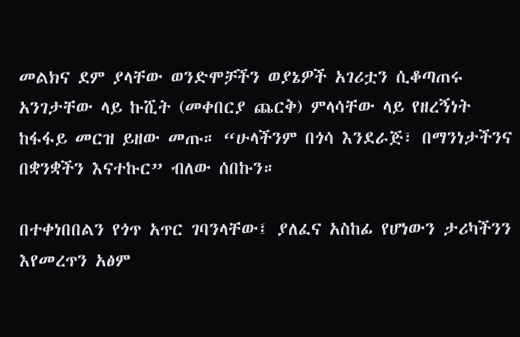መልክና ደም ያላቸው ወንድሞቻችን ወያኔዎች አገሪቷን ሲቆጣጠሩ አንገታቸው ላይ ኩሺት (መቀበርያ ጨርቅ) ምላሳቸው ላይ የዘረኝነት ከፋፋይ መርዝ ይዘው መጡ። “ሁላችንም በጎሳ እንደራጅ፣ በማንነታችንና በቋንቋችን እናተኩር” ብለው ሰበኩን።

በተቀነበበልን የጎጥ አጥር ገባንላቸው፤ ያለፈና አስከፊ የሆነውን ታሪካችንን እየመረጥን አፅም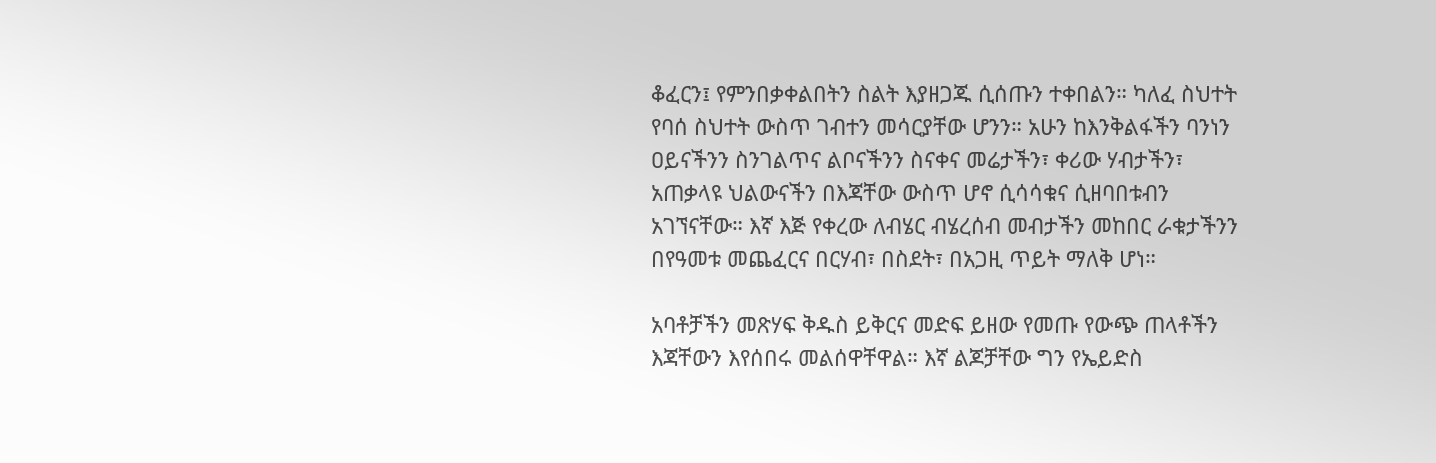ቆፈርን፤ የምንበቃቀልበትን ስልት እያዘጋጁ ሲሰጡን ተቀበልን። ካለፈ ስህተት የባሰ ስህተት ውስጥ ገብተን መሳርያቸው ሆንን። አሁን ከእንቅልፋችን ባንነን ዐይናችንን ስንገልጥና ልቦናችንን ስናቀና መሬታችን፣ ቀሪው ሃብታችን፣ አጠቃላዩ ህልውናችን በእጃቸው ውስጥ ሆኖ ሲሳሳቁና ሲዘባበቱብን አገኘናቸው። እኛ እጅ የቀረው ለብሄር ብሄረሰብ መብታችን መከበር ራቁታችንን በየዓመቱ መጨፈርና በርሃብ፣ በስደት፣ በአጋዚ ጥይት ማለቅ ሆነ።

አባቶቻችን መጽሃፍ ቅዱስ ይቅርና መድፍ ይዘው የመጡ የውጭ ጠላቶችን እጃቸውን እየሰበሩ መልሰዋቸዋል። እኛ ልጆቻቸው ግን የኤይድስ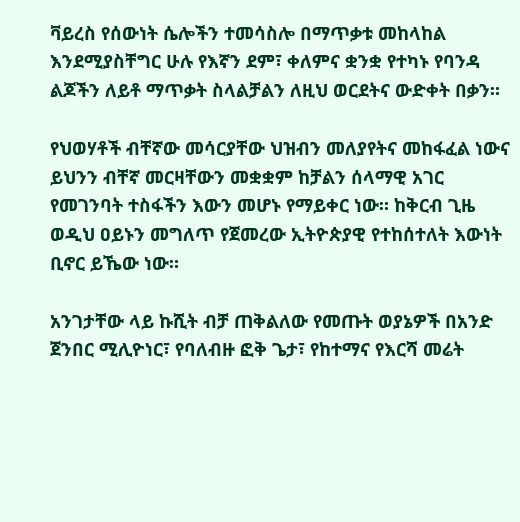ቫይረስ የሰውነት ሴሎችን ተመሳስሎ በማጥቃቱ መከላከል እንደሚያስቸግር ሁሉ የእኛን ደም፣ ቀለምና ቋንቋ የተካኑ የባንዳ ልጆችን ለይቶ ማጥቃት ስላልቻልን ለዚህ ወርደትና ውድቀት በቃን።

የህወሃቶች ብቸኛው መሳርያቸው ህዝብን መለያየትና መከፋፈል ነውና ይህንን ብቸኛ መርዛቸውን መቋቋም ከቻልን ሰላማዊ አገር የመገንባት ተስፋችን እውን መሆኑ የማይቀር ነው። ከቅርብ ጊዜ ወዲህ ዐይኑን መግለጥ የጀመረው ኢትዮጵያዊ የተከሰተለት እውነት ቢኖር ይኼው ነው።

አንገታቸው ላይ ኩሺት ብቻ ጠቅልለው የመጡት ወያኔዎች በአንድ ጀንበር ሚሊዮነር፣ የባለብዙ ፎቅ ጌታ፣ የከተማና የእርሻ መሬት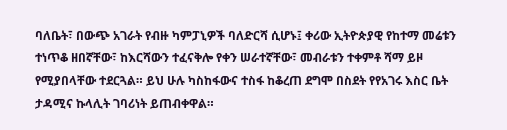ባለቤት፣ በውጭ አገራት የብዙ ካምፓኒዎች ባለድርሻ ሲሆኑ፤ ቀሪው ኢትዮጵያዊ የከተማ መሬቱን ተነጥቆ ዘበኛቸው፣ ከእርሻውን ተፈናቅሎ የቀን ሠራተኛቸው፣ መብራቱን ተቀምቶ ሻማ ይዞ የሚያበላቸው ተደርጓል። ይህ ሁሉ ካስከፋውና ተስፋ ከቆረጠ ደግሞ በስደት የየአገሩ እስር ቤት ታዳሚና ኩላሊት ገባሪነት ይጠብቀዋል።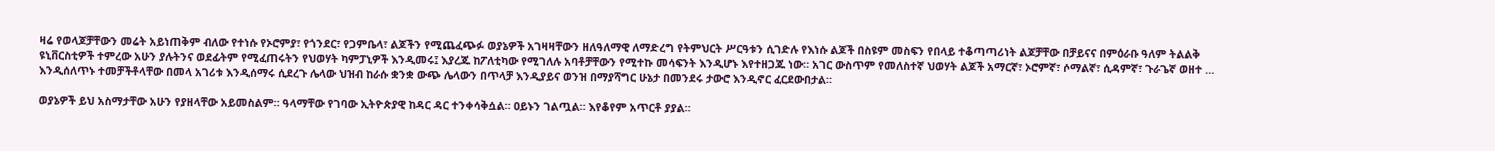ዛሬ የወላጆቻቸውን መሬት አይነጠቅም ብለው የተነሱ የኦሮምያ፣ የጎንደር፣ የጋምቤላ፣ ልጆችን የሚጨፈጭፉ ወያኔዎች አገዛዛቸውን ዘለዓለማዊ ለማድረግ የትምህርት ሥርዓቱን ሲገድሉ የእነሱ ልጆች በስዩም መስፍን የበላይ ተቆጣጣሪነት ልጆቻቸው በቻይናና በምዕራቡ ዓለም ትልልቅ ዩኒቨርስቲዎች ተምረው አሁን ያሉትንና ወደፊትም የሚፈጠሩትን የህወሃት ካምፓኒዎች እንዲመሩ፤ እያረጁ ከፖለቲካው የሚገለሉ አባቶቻቸውን የሚተኩ መሳፍንት እንዲሆኑ እየተዘጋጁ ነው። አገር ውስጥም የመለስተኛ ህወሃት ልጆች አማርኛ፣ ኦሮምኛ፣ ሶማልኛ፣ ሲዳምኛ፣ ጉራጌኛ ወዘተ … እንዲሰለጥኑ ተመቻችቶላቸው በመላ አገሪቱ እንዲሰማሩ ሲደረጉ ሌላው ህዝብ ከራሱ ቋንቋ ውጭ ሌላውን በጥላቻ እንዲያይና ወንዝ በማያሻግር ሁኔታ በመንደሩ ታውሮ እንዲኖር ፈርደውበታል።

ወያኔዎች ይህ አስማታቸው አሁን የያዘላቸው አይመስልም። ዓላማቸው የገባው ኢትዮጵያዊ ከዳር ዳር ተንቀሳቅሷል። ዐይኑን ገልጧል። እየቆየም አጥርቶ ያያል።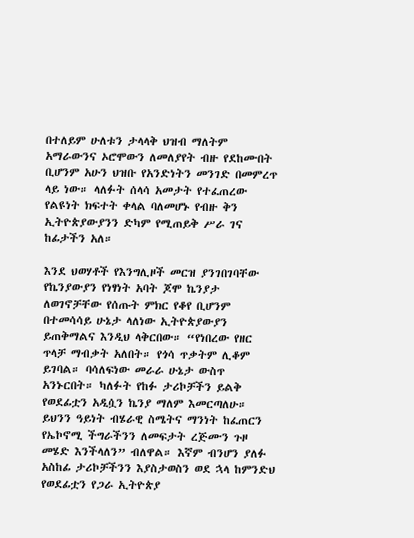በተለይም ሁለቱን ታላላቅ ህዝብ ማለትም አማራውንና ኦሮሞውን ለመለያየት ብዙ የደከሙበት ቢሆንም አሁን ህዝቡ የአንድነትን መንገድ በመምረጥ ላይ ነው። ላለፉት ሰላሳ አመታት የተፈጠረው የልዩነት ክፍተት ቀላል ባለመሆኑ የብዙ ቅን ኢትዮጵያውያንን ድካም የሚጠይቅ ሥራ ገና ከፊታችን አለ።

እንደ ህወሃቶች የእንግሊዞች መርዝ ያንገበገባቸው የኬንያውያን የነፃነት አባት ጆሞ ኬንያታ ለወገኖቻቸው የሰጡት ምክር የቆየ ቢሆንም በተመሳሳይ ሁኔታ ላለነው ኢትዮጵያውያን ይጠቅማልና እንዲህ ላቅርበው። “የነበረው የዘር ጥላቻ ማብቃት አለበት። የጎሳ ጥቃትም ሊቆም ይገባል። ባሳለፍነው መራራ ሁኔታ ውስጥ አንኑርበት። ካለፉት የከፉ ታሪኮቻችን ይልቅ የወደፊቷን አዲሷን ኬንያ ማለም እመርጣለሁ። ይህንን ዓይነት ብሄራዊ ስሜትና ማንነት ከፈጠርን የኤኮኖሚ ችግራችንን ለመፍታት ረጅሙን ጉዞ መሄድ እንችላለን” ብለዋል። እኛም ብንሆን ያለፉ አስከፊ ታሪኮቻችንን እያስታወስን ወደ ኋላ ከምንድህ የወደፊቷን የጋራ ኢትዮጵያ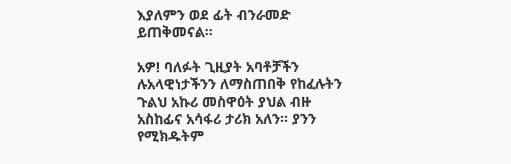እያለምን ወደ ፊት ብንራመድ ይጠቅመናል።

አዎ! ባለፉት ጊዚያት አባቶቻችን ሉአላዊነታችንን ለማስጠበቅ የከፈሉትን ጉልህ አኩሪ መስዋዕት ያህል ብዙ አስከፊና አሳፋሪ ታሪክ አለን። ያንን የሚክዱትም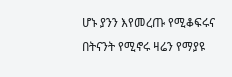ሆኑ ያንን እየመረጡ የሚቆፍሩና በትናንት የሚኖሩ ዛሬን የማያዩ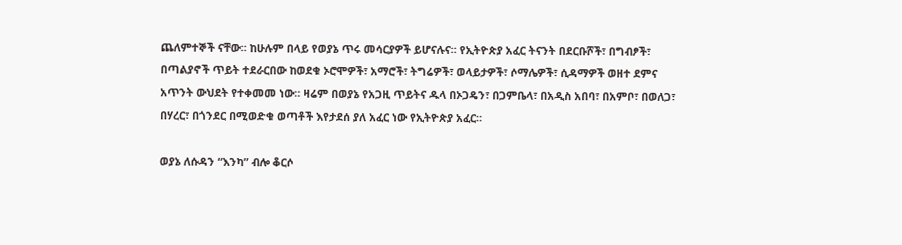ጨለምተኞች ናቸው። ከሁሉም በላይ የወያኔ ጥሩ መሳርያዎች ይሆናሉና። የኢትዮጵያ አፈር ትናንት በደርቡሾች፣ በግብፆች፣ በጣልያኖች ጥይት ተደራርበው ከወደቁ ኦሮሞዎች፣ አማሮች፣ ትግሬዎች፣ ወላይታዎች፣ ሶማሌዎች፣ ሲዳማዎች ወዘተ ደምና አጥንት ውህደት የተቀመመ ነው። ዛሬም በወያኔ የአጋዚ ጥይትና ዱላ በኦጋዴን፣ በጋምቤላ፣ በአዲስ አበባ፣ በአምቦ፣ በወለጋ፣ በሃረር፣ በጎንደር በሚወድቁ ወጣቶች እየታደሰ ያለ አፈር ነው የኢትዮጵያ አፈር።

ወያኔ ለሱዳን “እንካ” ብሎ ቆርሶ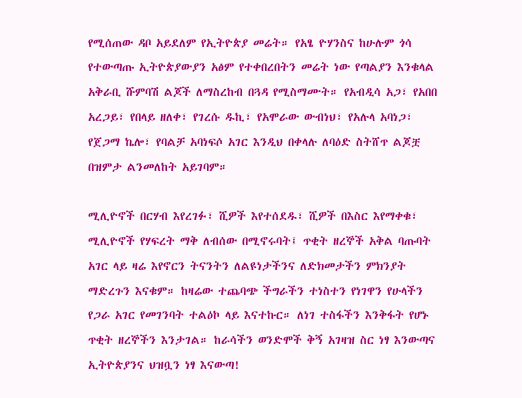የሚሰጠው ዳቦ አይደለም የኢትዮጵያ መሬት። የአፄ ዮሃንስና ከሁሉም ጎሳ የተውጣጡ ኢትዮጵያውያን አፅም የተቀበረበትን መሬት ነው የጣልያን እንቁላል አቅራቢ ሹምባሽ ልጆች ለማስረከብ በጓዳ የሚስማሙት። የአብዲሳ አጋ፣ የአበበ አረጋይ፣ የበላይ ዘለቀ፣ የገረሱ ዱኪ፣ የአሞራው ውብነህ፣ የአሉላ አባነጋ፣ የጀጋማ ኬሎ፣ የባልቻ አባነፍሶ አገር እንዲህ በቀላሉ ለባዕድ ስትሸጥ ልጆቿ በዝምታ ልንመለከት አይገባም።

ሚሊዮኖች በርሃብ እየረገፉ፣ ሺዎች እየተሰደዱ፣ ሺዎች በእስር እየማቀቁ፣ ሚሊዮኖች የሃፍረት ማቅ ለብሰው በሚኖሩባት፤ ጥቂት ዘረኞች አቅል ባጡባት አገር ላይ ዛሬ እየኖርን ትናንትን ለልዩነታችንና ለድክመታችን ምክንያት ማድረጉን እናቁም። ከዛሬው ተጨባጭ ችግራችን ተነስተን የነገዋን የሁላችን የጋራ አገር የመገንባት ተልዕኮ ላይ እናተኩር። ለነገ ተስፋችን እንቅፋት የሆኑ ጥቂት ዘረኞችን እንታገል። ከራሳችን ወንድሞች ቅኝ አገዛዝ ስር ነፃ እንውጣና ኢትዮጵያንና ህዝቧን ነፃ እናውጣ!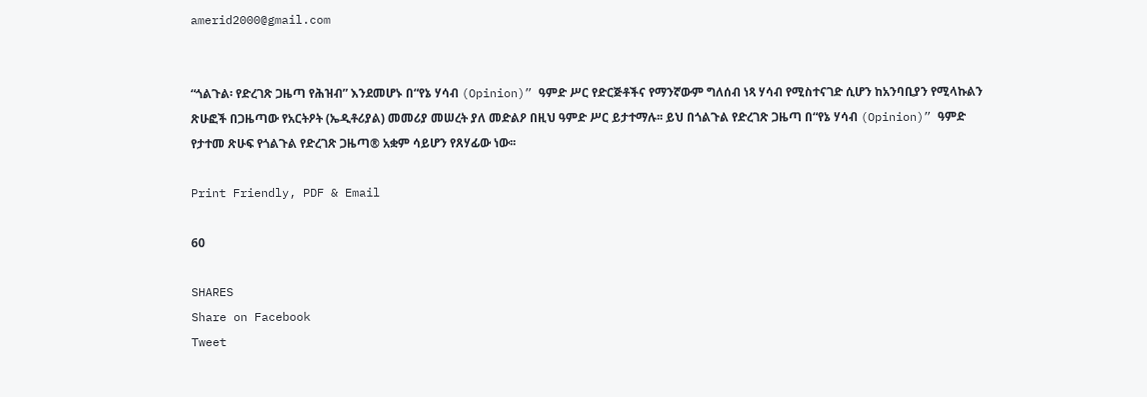amerid2000@gmail.com


“ጎልጉል፡ የድረገጽ ጋዜጣ የሕዝብ” እንደመሆኑ በ“የኔ ሃሳብ (Opinion)” ዓምድ ሥር የድርጅቶችና የማንኛውም ግለሰብ ነጻ ሃሳብ የሚስተናገድ ሲሆን ከአንባቢያን የሚላኩልን ጽሁፎች በጋዜጣው የአርትዖት (ኤዲቶሪያል) መመሪያ መሠረት ያለ መድልዖ በዚህ ዓምድ ሥር ይታተማሉ፡፡ ይህ በጎልጉል የድረገጽ ጋዜጣ በ“የኔ ሃሳብ (Opinion)” ዓምድ የታተመ ጽሁፍ የጎልጉል የድረገጽ ጋዜጣ® አቋም ሳይሆን የጸሃፊው ነው፡፡

Print Friendly, PDF & Email

60

SHARES
Share on Facebook
Tweet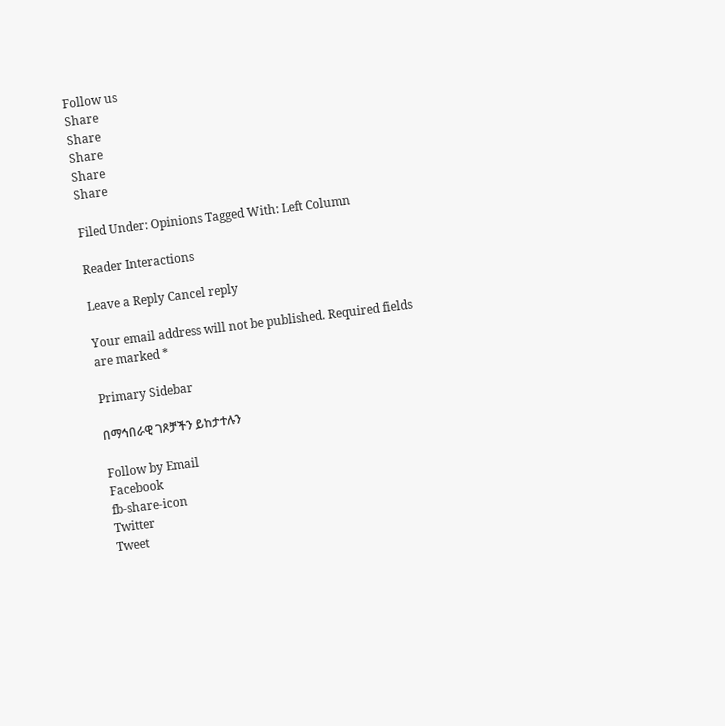Follow us
Share
Share
Share
Share
Share

Filed Under: Opinions Tagged With: Left Column

Reader Interactions

Leave a Reply Cancel reply

Your email address will not be published. Required fields are marked *

Primary Sidebar

በማኅበራዊ ገጾቻችን ይከታተሉን

Follow by Email
Facebook
fb-share-icon
Twitter
Tweet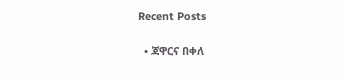Recent Posts

  • ጃዋርና በቀለ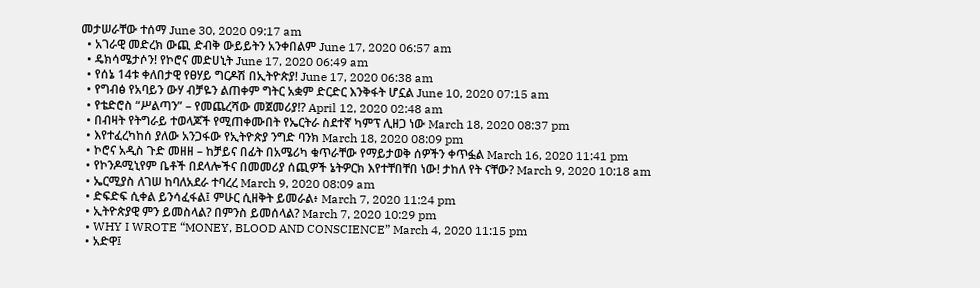መታሠራቸው ተሰማ June 30, 2020 09:17 am
  • አገራዊ መድረክ ውጪ ድብቅ ውይይትን አንቀበልም June 17, 2020 06:57 am
  • ዴክሳሜታሶን! የኮሮና መድሀኒት June 17, 2020 06:49 am
  • የሰኔ 14ቱ ቀለበታዊ የፀሃይ ግርዶሽ በኢትዮጵያ! June 17, 2020 06:38 am
  • የግብፅ የአባይን ውሃ ብቻዬን ልጠቀም ግትር አቋም ድርድር እንቅፋት ሆኗል June 10, 2020 07:15 am
  • የቴድሮስ “ሥልጣን” – የመጨረሻው መጀመሪያ!? April 12, 2020 02:48 am
  • በብዛት የትግራይ ተወላጆች የሚጠቀሙበት የኤርትራ ስደተኛ ካምፕ ሊዘጋ ነው March 18, 2020 08:37 pm
  • እየተፈረካከሰ ያለው አንጋፋው የኢትዮጵያ ንግድ ባንክ March 18, 2020 08:09 pm
  • ኮሮና አዲስ ጉድ መዘዘ – ከቻይና በፊት በአሜሪካ ቁጥራቸው የማይታወቅ ሰዎችን ቀጥፏል March 16, 2020 11:41 pm
  • የኮንዶሚኒየም ቤቶች በደላሎችና በመመሪያ ሰጪዎች ኔትዎርክ እየተቸበቸበ ነው! ታከለ የት ናቸው? March 9, 2020 10:18 am
  • ኤርሚያስ ለገሠ ከባለአደራ ተባረረ March 9, 2020 08:09 am
  • ድፍድፍ ሲቀል ይንሳፈፋል፤ ምሁር ሲዘቅት ይመራል፥ March 7, 2020 11:24 pm
  • ኢትዮጵያዊ ምን ይመስላል? በምንስ ይመሰላል? March 7, 2020 10:29 pm
  • WHY I WROTE “MONEY, BLOOD AND CONSCIENCE” March 4, 2020 11:15 pm
  • አድዋ፤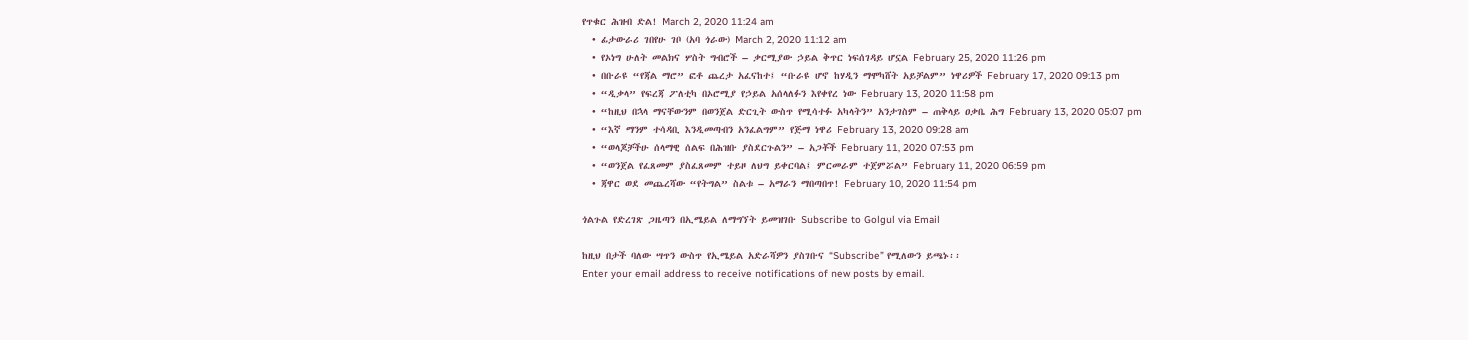የጥቁር ሕዝብ ድል! March 2, 2020 11:24 am
  • ፊታውራሪ ገበየሁ ገቦ (አባ ጎራው) March 2, 2020 11:12 am
  • የኦነግ ሁለት መልክና ሦስት ግብሮች – ቃርሚያው ኃይል ቅጥር ነፍሰገዳይ ሆኗል February 25, 2020 11:26 pm
  • በቡራዩ “የጃል ማሮ” ፎቶ ጨረታ አፈናከተ፤ “ቡራዩ ሆኖ ከሃዲን ማሞካሸት አይቻልም” ነዋሪዎች February 17, 2020 09:13 pm
  • “ዲቃላ” የፍረጃ ፖለቲካ በኦሮሚያ የኃይል አሰላለፉን እየቀየረ ነው February 13, 2020 11:58 pm
  • “ከዚህ በኋላ ማናቸውንም በወንጀል ድርጊት ውስጥ የሚሳተፉ አካላትን” አንታገስም – ጠቅላይ ዐቃቤ ሕግ February 13, 2020 05:07 pm
  • “እኛ ማንም ተሳዳቢ እንዲመጣብን አንፈልግም” የጅማ ነዋሪ February 13, 2020 09:28 am
  • “ወላጆቻችሁ ሰላማዊ ሰልፍ በሕዝቡ ያስደርጉልን” – አጋቾች February 11, 2020 07:53 pm
  • “ወንጀል የፈጸመም ያስፈጸመም ተይዞ ለህግ ይቀርባል፤ ምርመራም ተጀምሯል” February 11, 2020 06:59 pm
  • ጃዋር ወደ መጨረሻው “የትግል” ስልቱ – አማራን ማበጣበጥ! February 10, 2020 11:54 pm

ጎልጉል የድረገጽ ጋዜጣን በኢሜይል ለማግኘት ይመዝገቡ Subscribe to Golgul via Email

ከዚህ በታች ባለው ሣጥን ውስጥ የኢሜይል አድራሻዎን ያስገቡና “Subscribe” የሚለውን ይጫኑ፡፡
Enter your email address to receive notifications of new posts by email.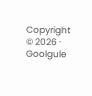Copyright © 2026 · Goolgule